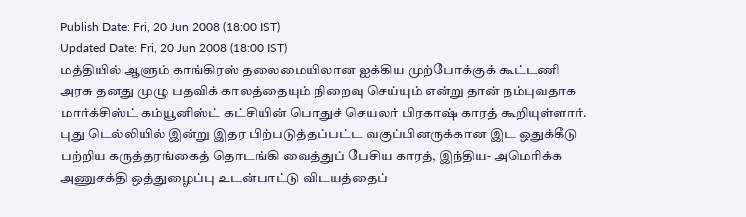Publish Date: Fri, 20 Jun 2008 (18:00 IST)
Updated Date: Fri, 20 Jun 2008 (18:00 IST)
மத்தியில் ஆளும் காங்கிரஸ் தலைமையிலான ஐக்கிய முற்போக்குக் கூட்டணி அரசு தனது முழு பதவிக் காலத்தையும் நிறைவு செய்யும் என்று தான் நம்புவதாக மார்க்சிஸ்ட் கம்யூனிஸ்ட் கட்சியின் பொதுச் செயலர் பிரகாஷ் காரத் கூறியுள்ளார்.
புது டெல்லியில் இன்று இதர பிற்படுத்தப்பட்ட வகுப்பினருக்கான இட ஒதுக்கீடு பற்றிய கருத்தரங்கைத் தொடங்கி வைத்துப் பேசிய காரத், இந்திய- அமெரிக்க அணுசக்தி ஒத்துழைப்பு உடன்பாட்டு விடயத்தைப்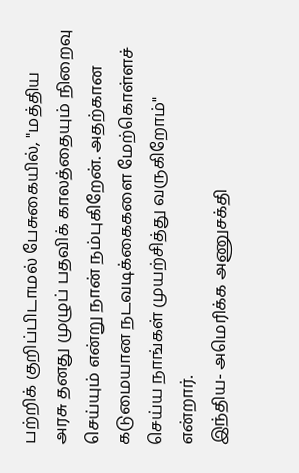பற்றிக் குறிப்பிடாமல் பேசுகையில், "மத்திய அரசு தனது முழுப் பதவிக் காலத்தையும் நிறைவு செய்யும் என்று நான் நம்புகிறேன். அதற்கான கடுமையான நடவடிக்கைகளை மேற்கொள்ளச் செய்ய நாங்கள் முயற்சித்து வருகிறோம்" என்றார்.
இந்திய- அமெரிக்க அணுசக்தி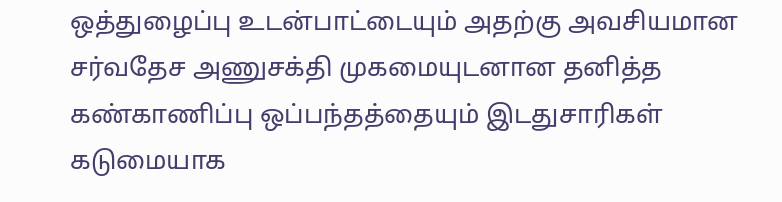ஒத்துழைப்பு உடன்பாட்டையும் அதற்கு அவசியமான சர்வதேச அணுசக்தி முகமையுடனான தனித்த கண்காணிப்பு ஒப்பந்தத்தையும் இடதுசாரிகள் கடுமையாக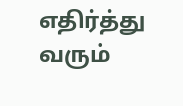எதிர்த்து வரும்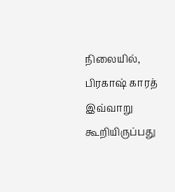நிலையில், பிரகாஷ் காரத் இவ்வாறு கூறியிருப்பது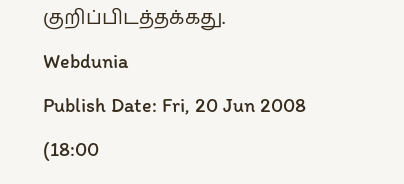குறிப்பிடத்தக்கது.
Webdunia
Publish Date: Fri, 20 Jun 2008 (18:00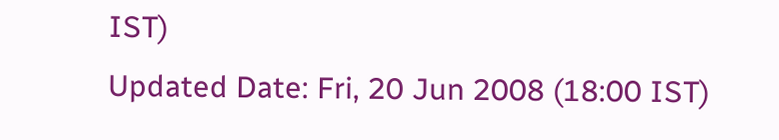IST)
Updated Date: Fri, 20 Jun 2008 (18:00 IST)